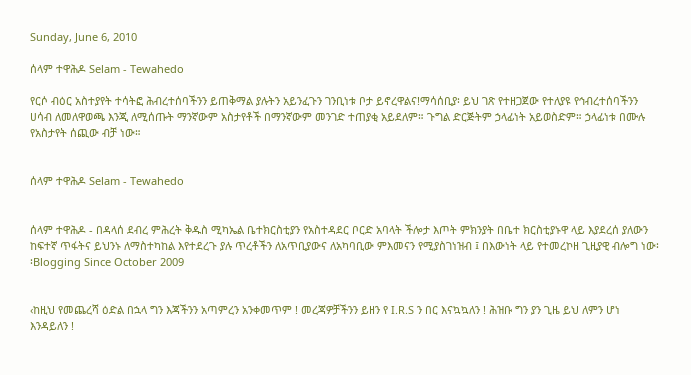Sunday, June 6, 2010

ሰላም ተዋሕዶ Selam - Tewahedo

የርሶ ብዕር አስተያየት ተሳትፎ ሕብረተሰባችንን ይጠቅማል ያሉትን አይንፈጉን ገንቢነቱ ቦታ ይኖረዋልና!ማሳሰቢያ፡ ይህ ገጽ የተዘጋጀው የተለያዩ የኅብረተሰባችንን ሀሳብ ለመለዋወጫ እንጂ ለሚሰጡት ማንኛውም አስታየቶች በማንኛውም መንገድ ተጠያቂ አይደለም። ጉግል ድርጅትም ኃላፊነት አይወስድም። ኃላፊነቱ በሙሉ የአስታየት ሰጪው ብቻ ነው።


ሰላም ተዋሕዶ Selam - Tewahedo


ሰላም ተዋሕዶ - በዳላሰ ደብረ ምሕረት ቅዱስ ሚካኤል ቤተክርስቲያን የአስተዳደር ቦርድ አባላት ችሎታ እጦት ምክንያት በቤተ ክርስቲያኑዋ ላይ እያደረሰ ያለውን ከፍተኛ ጥፋትና ይህንኑ ለማስተካከል እየተደረጉ ያሉ ጥረቶችን ለአጥቢያውና ለአካባቢው ምእመናን የሚያስገነዝብ ፤ በእውነት ላይ የተመረኮዘ ጊዚያዊ ብሎግ ነው፡፡Blogging Since October 2009


‹ከዚህ የመጨረሻ ዕድል በኋላ ግን እጃችንን አጣምረን አንቀመጥም ! መረጃዎቻችንን ይዘን የ I.R.S ን በር እናኳኳለን ! ሕዝቡ ግን ያን ጊዜ ይህ ለምን ሆነ እንዳይለን !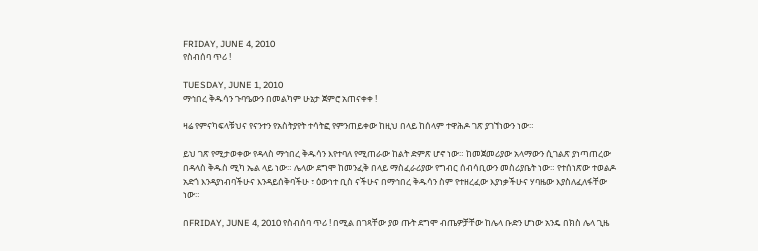FRIDAY, JUNE 4, 2010
የስብሰባ ጥሪ !

TUESDAY, JUNE 1, 2010
ማኅበረ ቅዱሳን ጉባዔውን በመልካም ሁኔታ ጀምሮ አጠናቀቀ !

ዛሬ የምናካፍላቹህና የናንተን የአስትያየት ተሳትፎ የምንጠይቀው ከዚህ በላይ ከሰላም ተዋሕዶ ገጽ ያገኘነውን ነው።

ይህ ገጽ የሚታወቀው የዳላስ ማኅበረ ቅዱሳን እየተባለ የሚጠራው ከልት ድምጽ ሆኖ ነው። ከመጀመሪያው አላማውን ሲገልጽ ያነጣጠረው በዳላስ ቅዱስ ሚካ ኤል ላይ ነው። ሌላው ደግሞ ከመንፈቅ በላይ ማስፈራሪያው የግብር ሰብሳቢውን መስሪያቤት ነው። የተሰነጽው ተወልዶ አድጎ እንዳያነብባችሁና እንዳይሰቅባችሁ ፣ ዕውነተ ቢስ ናችሁና በማኅበረ ቅዱሳን ስም የተዘረፈው እያነቃችሁና ሃባዜው እያስለፈለፋቸው ነው።

በFRIDAY, JUNE 4, 2010 የስብሰባ ጥሪ ! በሚል በገጻቸው ያወ ጡት ደግሞ ብጤዎቻቸው ከሌላ ቡድን ሆነው አንዴ በክስ ሌላ ጊዜ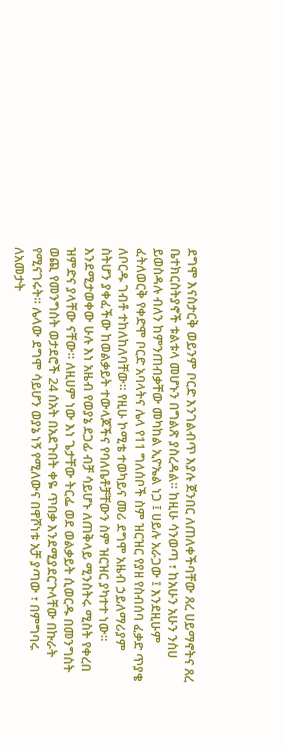ደግሞ እናስታርቅ ወይንም ቦርድ እንገልብጥ እያሉ ጀንበር ለጠለቀችባቸው ጸረ ሀይማኖትና ጸረ ቤተክርስትያኖች ቱልቱላ መሆኑን በግልጽ ያስረዳል። ከዚሁ ሳንወጣ ፣ ከአሁን አሁን ንስሀ ይወስዳሉ ብለን ከምንጠብቃቸው መካከል ኢዮኤል ነጋ ፤ ሀይሉ አራጋው ፤ እንደዚሁም ፈትለወርቅ የቀድሞ ቦርድ አባላትና ሌላ የ11 ግለሰቦች ስም ዝርዝር የያዘ የስብሰባ ፈቃድ ጥያቄ ለቦርዱ ገብቶ ተከለከለባቸው። የዚሁ ኮሚቴ ተወካይና መሪ ደግሞ አዜብ ኃይለማሪያም ስትሆን ያቀፈችው ከወልቃይት ተውላጆችና የባለቤቶቻቸውን ስም ዝርዝር ያካተተ ነው። እንደሚታወቀው ሁሉ እነ አዜብ የወያኔ ደጋፊ ብቻ ሳይሆኑ ለጠቅላይ ሚንስትሩ ሚስት የቀረበ ዝምድና ያላቸው ናቸው። ለዚሀም ነው እነ ጌታቸው ትርፌ ወደ ወልቃይት ሲወርዱ በመንግስት ወጪ የመንግስት ወታደሮች 24 ሰአት በአደጉበት ቀዬ ጥበቃ እንደሚያደርጉላቸው በኩራት የሚናገሩት። ሌላው ደግሞ ሳይሆን ወያኔ ነኝ የሚለውና በዋሾነቱ አቻ ያጣው ፣ በምግባሩ ለአመታት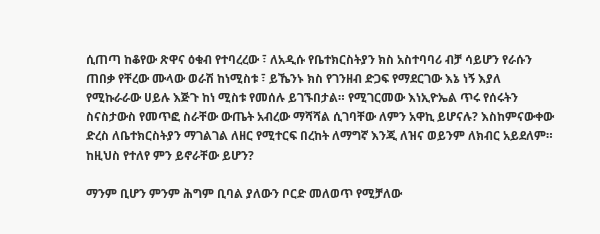ሲጠጣ ከቆየው ጽዋና ዕቁብ የተባረረው ፣ ለአዲሱ የቤተክርስትያን ክስ አስተባባሪ ብቻ ሳይሆን የራሱን ጠበቃ የቸረው ሙላው ወራሽ ከነሚስቱ ፣ ይኼንኑ ክስ የገንዘብ ድጋፍ የማደርገው እኔ ነኝ እያለ የሚኩራራው ሀይሉ እጅጉ ከነ ሚስቱ የመሰሉ ይገኙበታል። የሚገርመው እነኢዮኤል ጥሩ የሰሩትን ስናስታውስ የመጥፎ ስራቸው ውጤት አብረው ማሻሻል ሲገባቸው ለምን አዋኪ ይሆናሉ? እስከምናውቀው ድረስ ለቤተክርስትያን ማገልገል ለዘር የሚተርፍ በረከት ለማግኛ እንጂ ለዝና ወይንም ለክብር አይደለም። ከዚህስ የተለየ ምን ይኖራቸው ይሆን?

ማንም ቢሆን ምንም ሕግም ቢባል ያለውን ቦርድ መለወጥ የሚቻለው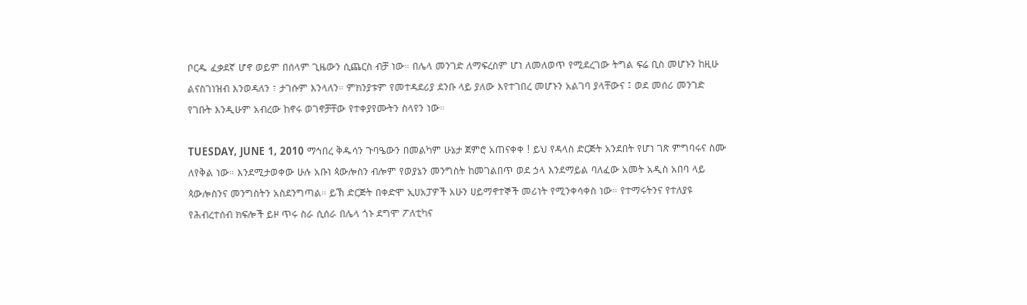ቦርዱ ፈቃደኛ ሆኖ ወይም በሰላም ጊዜውን ሲጨርስ ብቻ ነው። በሌላ መንገድ ለማፍረስም ሆነ ለመለወጥ የሚደረገው ትግል ፍሬ ቢስ መሆኑን ከዚሁ ልናስገነዝብ እንወዳለን ፣ ታገሱም እንላለን። ምክንያቱም የመተዳደሪያ ደንቡ ላይ ያለው እየተገበረ መሆኑን አልገባ ያላቸውና ፤ ወደ መሰሪ መንገድ የገቡት እንዲሁም አብረው ከኖሩ ወገኖቻቸው የተቀያየሙትን ስላየን ነው።

TUESDAY, JUNE 1, 2010 ማኅበረ ቅዱሳን ጉባዔውን በመልካም ሁኔታ ጀምሮ አጠናቀቀ ! ይህ የዳላስ ድርጅት አንደበት የሆነ ገጽ ምግባሩና ስሙ ለየቅል ነው። እንደሚታወቀው ሁሉ አቡነ ጳውሎስን ብሎም የወያኔን መንግስት ከመገልበጥ ወደ ኃላ እንደማይል ባለፈው አመት አዲስ አበባ ላይ ጳውሎስንና መንግስትን አስደንግጣል። ይኽ ድርጅት በቀድሞ ኢሀአፓዎች አሁን ሀይማኖተኞች መሪነት የሚንቀሳቀስ ነው። የተማሩትንና የተለያዩ የሕብረተሰብ ክፍሎች ይዞ ጥሩ ስራ ሲሰራ በሌላ ጎኑ ደግሞ ፖለቲካና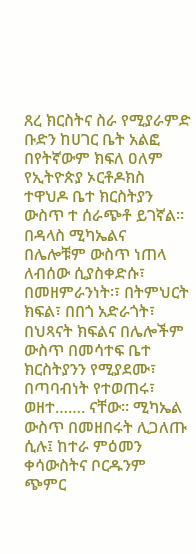ጸረ ክርስትና ስራ የሚያራምድ ቡድን ከሀገር ቤት አልፎ በየትኛውም ክፍለ ዐለም የኢትዮጵያ ኦርቶዶክስ ተዋህዶ ቤተ ክርስትያን ውስጥ ተ ሰራጭቶ ይገኛል። በዳላስ ሚካኤልና በሌሎቹም ውስጥ ነጠላ ለብሰው ሲያስቀድሱ፣
በመዘምራንነት፡፣ በትምህርት ክፍል፣ በበጎ አድራጎት፣ በህጻናት ክፍልና በሌሎችም ውስጥ በመሳተፍ ቤተ ክርስትያንን የሚያደሙ፣ በጣባብነት የተወጠሩ፣ ወዘተ……. ናቸው። ሚካኤል ውስጥ በመዘበሩት ሊጋለጡ ሲሉ፤ ከተራ ምዕመን ቀሳውስትና ቦርዱንም ጭምር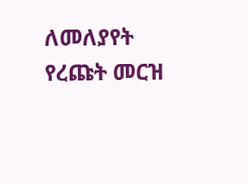ለመለያየት የረጩት መርዝ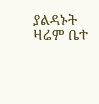ያልዳኑት ዛሬም ቤተ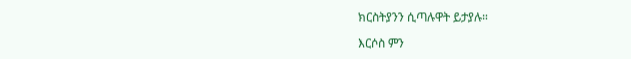ክርስትያንን ሲጣሉዋት ይታያሉ።

እርሶስ ምን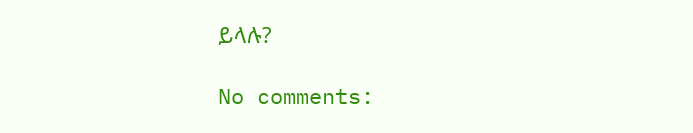ይላሉ?

No comments: